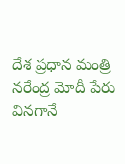దేశ ప్రధాన మంత్రి నరేంద్ర మోదీ పేరు వినగానే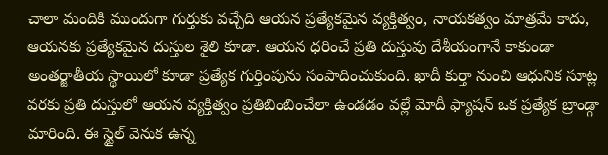చాలా మందికి ముందుగా గుర్తుకు వచ్చేది ఆయన ప్రత్యేకమైన వ్యక్తిత్వం, నాయకత్వం మాత్రమే కాదు, ఆయనకు ప్రత్యేకమైన దుస్తుల శైలి కూడా. ఆయన ధరించే ప్రతి దుస్తువు దేశీయంగానే కాకుండా అంతర్జాతీయ స్థాయిలో కూడా ప్రత్యేక గుర్తింపును సంపాదించుకుంది. ఖాదీ కుర్తా నుంచి ఆధునిక సూట్ల వరకు ప్రతి దుస్తులో ఆయన వ్యక్తిత్వం ప్రతిబింబించేలా ఉండడం వల్లే మోదీ ఫ్యాషన్ ఒక ప్రత్యేక బ్రాండ్గా మారింది. ఈ స్టైల్ వెనుక ఉన్న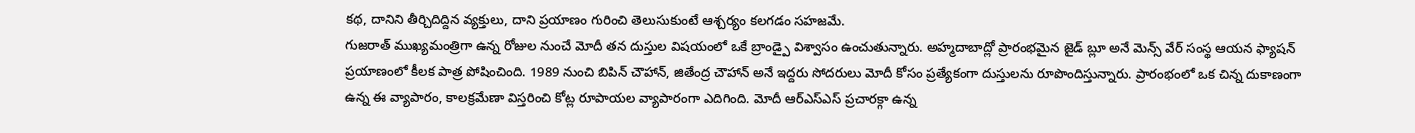కథ, దానిని తీర్చిదిద్దిన వ్యక్తులు, దాని ప్రయాణం గురించి తెలుసుకుంటే ఆశ్చర్యం కలగడం సహజమే.
గుజరాత్ ముఖ్యమంత్రిగా ఉన్న రోజుల నుంచే మోదీ తన దుస్తుల విషయంలో ఒకే బ్రాండ్పై విశ్వాసం ఉంచుతున్నారు. అహ్మదాబాద్లో ప్రారంభమైన జైడ్ బ్లూ అనే మెన్స్ వేర్ సంస్థ ఆయన ఫ్యాషన్ ప్రయాణంలో కీలక పాత్ర పోషించింది. 1989 నుంచి బిపిన్ చౌహాన్, జితేంద్ర చౌహాన్ అనే ఇద్దరు సోదరులు మోదీ కోసం ప్రత్యేకంగా దుస్తులను రూపొందిస్తున్నారు. ప్రారంభంలో ఒక చిన్న దుకాణంగా ఉన్న ఈ వ్యాపారం, కాలక్రమేణా విస్తరించి కోట్ల రూపాయల వ్యాపారంగా ఎదిగింది. మోదీ ఆర్ఎస్ఎస్ ప్రచారక్గా ఉన్న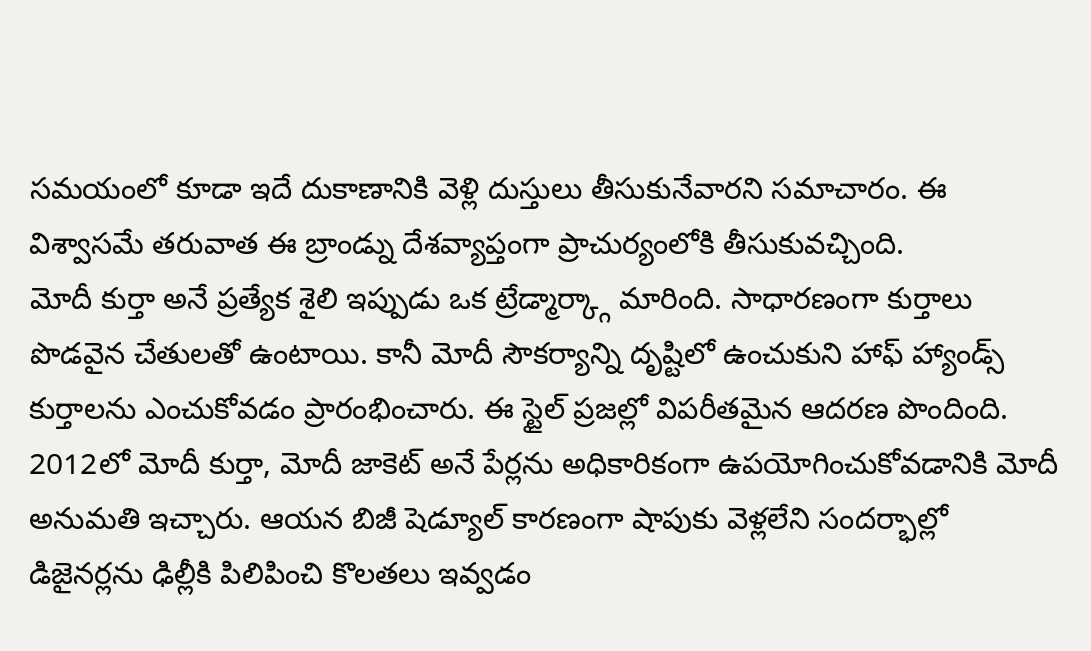సమయంలో కూడా ఇదే దుకాణానికి వెళ్లి దుస్తులు తీసుకునేవారని సమాచారం. ఈ విశ్వాసమే తరువాత ఈ బ్రాండ్ను దేశవ్యాప్తంగా ప్రాచుర్యంలోకి తీసుకువచ్చింది.
మోదీ కుర్తా అనే ప్రత్యేక శైలి ఇప్పుడు ఒక ట్రేడ్మార్క్గా మారింది. సాధారణంగా కుర్తాలు పొడవైన చేతులతో ఉంటాయి. కానీ మోదీ సౌకర్యాన్ని దృష్టిలో ఉంచుకుని హాఫ్ హ్యాండ్స్ కుర్తాలను ఎంచుకోవడం ప్రారంభించారు. ఈ స్టైల్ ప్రజల్లో విపరీతమైన ఆదరణ పొందింది. 2012లో మోదీ కుర్తా, మోదీ జాకెట్ అనే పేర్లను అధికారికంగా ఉపయోగించుకోవడానికి మోదీ అనుమతి ఇచ్చారు. ఆయన బిజీ షెడ్యూల్ కారణంగా షాపుకు వెళ్లలేని సందర్భాల్లో డిజైనర్లను ఢిల్లీకి పిలిపించి కొలతలు ఇవ్వడం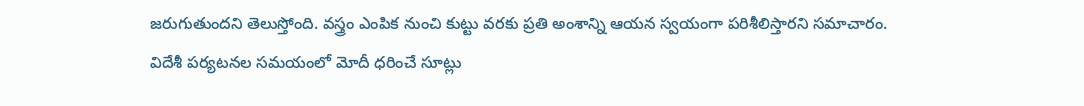జరుగుతుందని తెలుస్తోంది. వస్త్రం ఎంపిక నుంచి కుట్టు వరకు ప్రతి అంశాన్ని ఆయన స్వయంగా పరిశీలిస్తారని సమాచారం.
విదేశీ పర్యటనల సమయంలో మోదీ ధరించే సూట్లు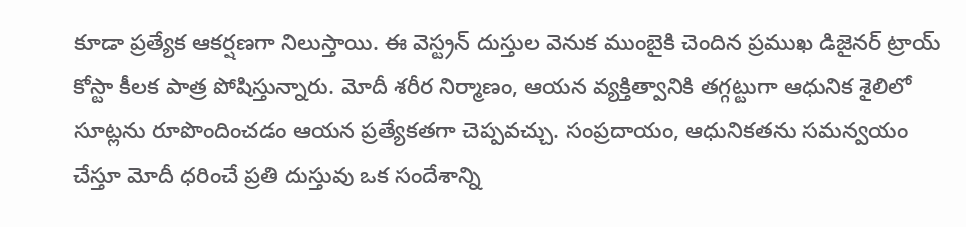కూడా ప్రత్యేక ఆకర్షణగా నిలుస్తాయి. ఈ వెస్ట్రన్ దుస్తుల వెనుక ముంబైకి చెందిన ప్రముఖ డిజైనర్ ట్రాయ్ కోస్టా కీలక పాత్ర పోషిస్తున్నారు. మోదీ శరీర నిర్మాణం, ఆయన వ్యక్తిత్వానికి తగ్గట్టుగా ఆధునిక శైలిలో సూట్లను రూపొందించడం ఆయన ప్రత్యేకతగా చెప్పవచ్చు. సంప్రదాయం, ఆధునికతను సమన్వయం చేస్తూ మోదీ ధరించే ప్రతి దుస్తువు ఒక సందేశాన్ని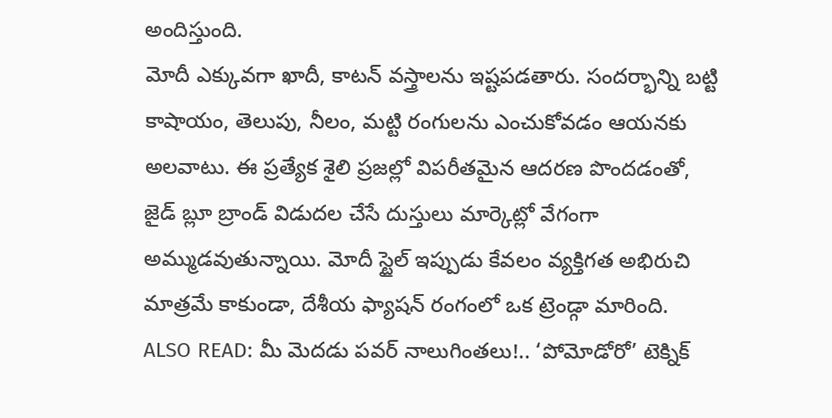అందిస్తుంది.
మోదీ ఎక్కువగా ఖాదీ, కాటన్ వస్త్రాలను ఇష్టపడతారు. సందర్భాన్ని బట్టి కాషాయం, తెలుపు, నీలం, మట్టి రంగులను ఎంచుకోవడం ఆయనకు అలవాటు. ఈ ప్రత్యేక శైలి ప్రజల్లో విపరీతమైన ఆదరణ పొందడంతో, జైడ్ బ్లూ బ్రాండ్ విడుదల చేసే దుస్తులు మార్కెట్లో వేగంగా అమ్ముడవుతున్నాయి. మోదీ స్టైల్ ఇప్పుడు కేవలం వ్యక్తిగత అభిరుచి మాత్రమే కాకుండా, దేశీయ ఫ్యాషన్ రంగంలో ఒక ట్రెండ్గా మారింది.
ALSO READ: మీ మెదడు పవర్ నాలుగింతలు!.. ‘పోమోడోరో’ టెక్నిక్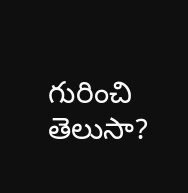గురించి తెలుసా?